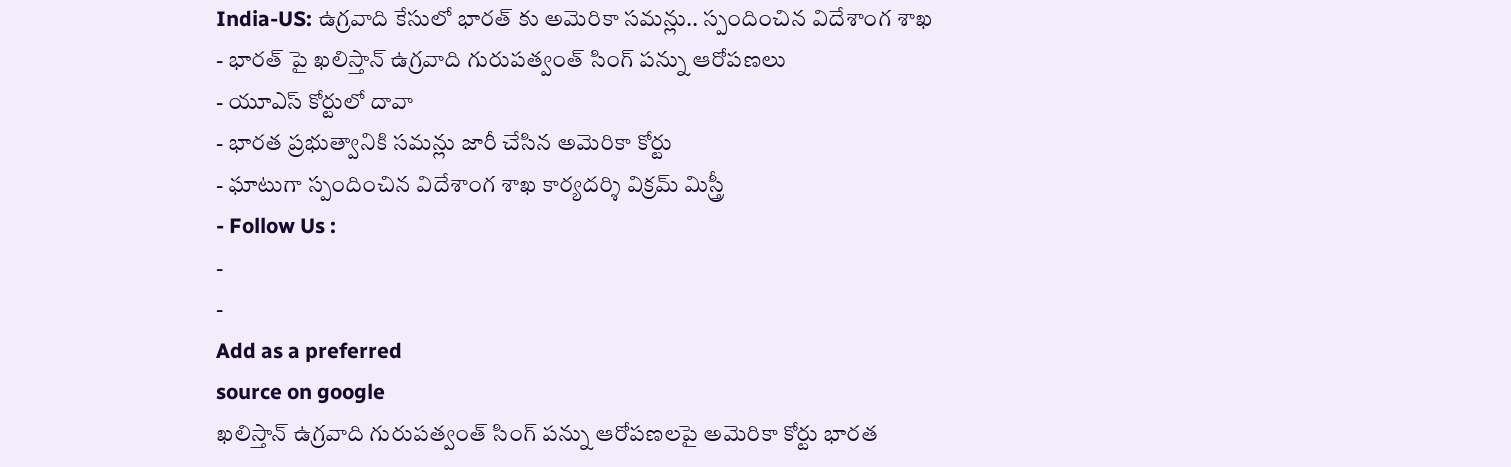India-US: ఉగ్రవాది కేసులో భారత్ కు అమెరికా సమన్లు.. స్పందించిన విదేశాంగ శాఖ
- భారత్ పై ఖలిస్తాన్ ఉగ్రవాది గురుపత్వంత్ సింగ్ పన్ను ఆరోపణలు
- యూఎస్ కోర్టులో దావా
- భారత ప్రభుత్వానికి సమన్లు జారీ చేసిన అమెరికా కోర్టు
- ఘాటుగా స్పందించిన విదేశాంగ శాఖ కార్యదర్శి విక్రమ్ మిస్త్రీ
- Follow Us :
-
-
Add as a preferred
source on google
ఖలిస్తాన్ ఉగ్రవాది గురుపత్వంత్ సింగ్ పన్ను ఆరోపణలపై అమెరికా కోర్టు భారత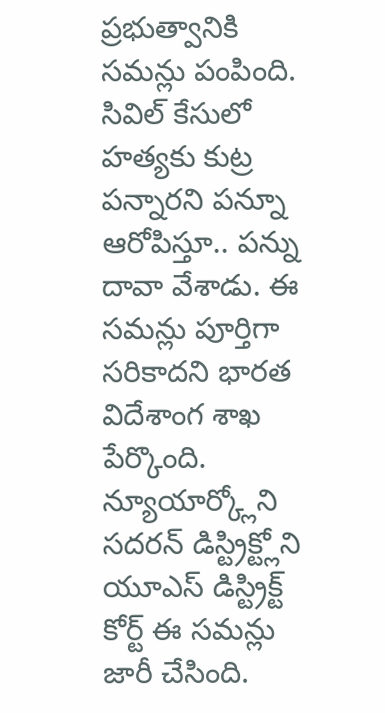ప్రభుత్వానికి సమన్లు పంపింది. సివిల్ కేసులో హత్యకు కుట్ర పన్నారని పన్నూ ఆరోపిస్తూ.. పన్ను దావా వేశాడు. ఈ సమన్లు పూర్తిగా సరికాదని భారత విదేశాంగ శాఖ పేర్కొంది. న్యూయార్క్లోని సదరన్ డిస్ట్రిక్ట్లోని యూఎస్ డిస్ట్రిక్ట్ కోర్ట్ ఈ సమన్లు జారీ చేసింది.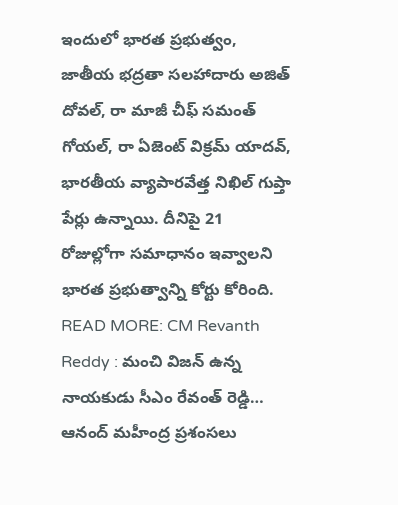ఇందులో భారత ప్రభుత్వం, జాతీయ భద్రతా సలహాదారు అజిత్ దోవల్, రా మాజీ చీఫ్ సమంత్ గోయల్, రా ఏజెంట్ విక్రమ్ యాదవ్, భారతీయ వ్యాపారవేత్త నిఖిల్ గుప్తా పేర్లు ఉన్నాయి. దీనిపై 21 రోజుల్లోగా సమాధానం ఇవ్వాలని భారత ప్రభుత్వాన్ని కోర్టు కోరింది.
READ MORE: CM Revanth Reddy : మంచి విజన్ ఉన్న నాయకుడు సీఎం రేవంత్ రెడ్డి… ఆనంద్ మహీంద్ర ప్రశంసలు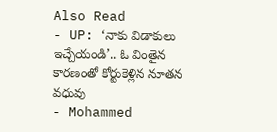Also Read
- UP: ‘నాకు విడాకులు ఇచ్చేయండి’.. ఓ వింతైన కారణంతో కోర్టుకెళ్లిన నూతన వధువు
- Mohammed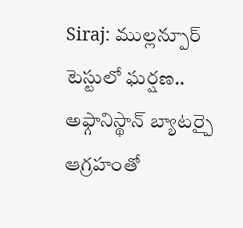Siraj: ముల్లన్పూర్ టెస్టులో ఘర్షణ.. అఫ్గానిస్థాన్ బ్యాటర్పై ఆగ్రహంతో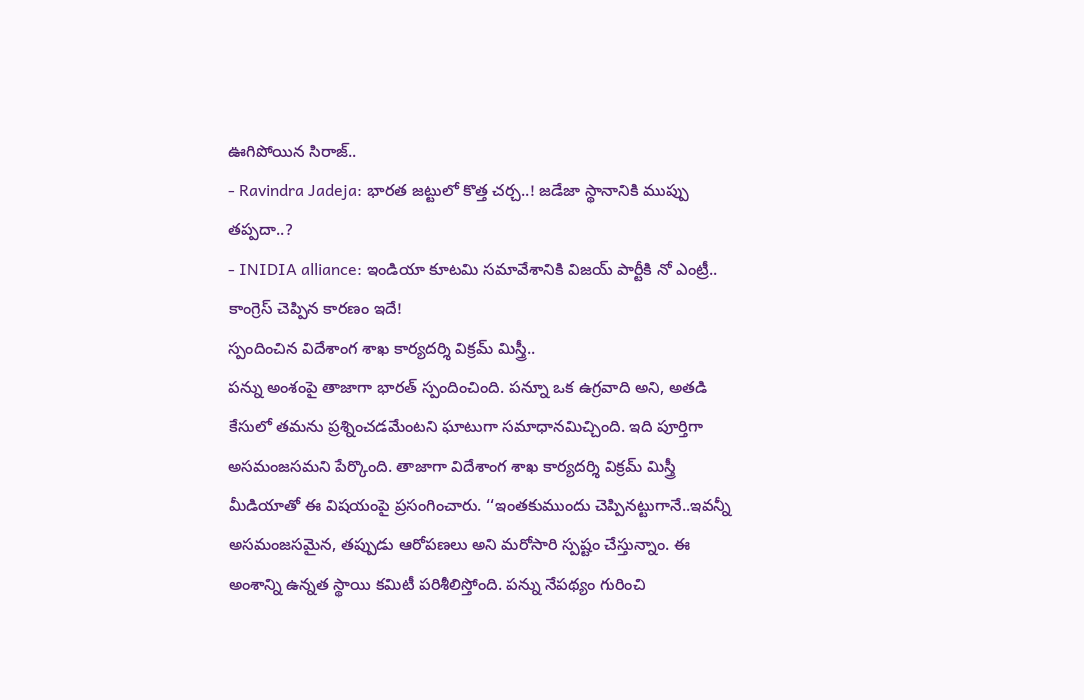ఊగిపోయిన సిరాజ్..
- Ravindra Jadeja: భారత జట్టులో కొత్త చర్చ..! జడేజా స్థానానికి ముప్పు తప్పదా..?
- INIDIA alliance: ఇండియా కూటమి సమావేశానికి విజయ్ పార్టీకి నో ఎంట్రీ.. కాంగ్రెస్ చెప్పిన కారణం ఇదే!
స్పందించిన విదేశాంగ శాఖ కార్యదర్శి విక్రమ్ మిస్త్రీ..
పన్ను అంశంపై తాజాగా భారత్ స్పందించింది. పన్నూ ఒక ఉగ్రవాది అని, అతడి కేసులో తమను ప్రశ్నించడమేంటని ఘాటుగా సమాధానమిచ్చింది. ఇది పూర్తిగా అసమంజసమని పేర్కొంది. తాజాగా విదేశాంగ శాఖ కార్యదర్శి విక్రమ్ మిస్త్రీ మీడియాతో ఈ విషయంపై ప్రసంగించారు. ‘‘ఇంతకుముందు చెప్పినట్టుగానే..ఇవన్నీ అసమంజసమైన, తప్పుడు ఆరోపణలు అని మరోసారి స్పష్టం చేస్తున్నాం. ఈ అంశాన్ని ఉన్నత స్థాయి కమిటీ పరిశీలిస్తోంది. పన్ను నేపథ్యం గురించి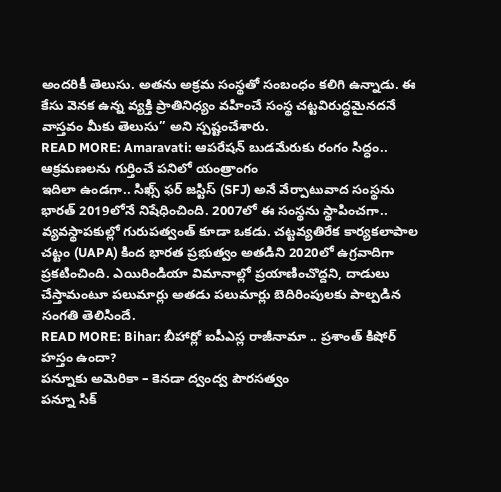అందరికీ తెలుసు. అతను అక్రమ సంస్థతో సంబంధం కలిగి ఉన్నాడు. ఈ కేసు వెనక ఉన్న వ్యక్తి ప్రాతినిధ్యం వహించే సంస్థ చట్టవిరుద్ధమైనదనే వాస్తవం మీకు తెలుసు’’ అని స్పష్టంచేశారు.
READ MORE: Amaravati: ఆపరేషన్ బుడమేరుకు రంగం సిద్ధం.. ఆక్రమణలను గుర్తించే పనిలో యంత్రాంగం
ఇదిలా ఉండగా.. సిఖ్స్ ఫర్ జస్టిస్ (SFJ) అనే వేర్పాటువాద సంస్థను భారత్ 2019లోనే నిషేధించింది. 2007లో ఈ సంస్థను స్థాపించగా.. వ్యవస్థాపకుల్లో గురుపత్వంత్ కూడా ఒకడు. చట్టవ్యతిరేక కార్యకలాపాల చట్టం (UAPA) కింద భారత ప్రభుత్వం అతడిని 2020లో ఉగ్రవాదిగా ప్రకటించింది. ఎయిరిండియా విమానాల్లో ప్రయాణించొద్దని, దాడులు చేస్తామంటూ పలుమార్లు అతడు పలుమార్లు బెదిరింపులకు పాల్పడిన సంగతి తెలిసిందే.
READ MORE: Bihar: బీహార్లో ఐపీఎస్ల రాజీనామా .. ప్రశాంత్ కిషోర్ హస్తం ఉందా?
పన్నూకు అమెరికా – కెనడా ద్వంద్వ పౌరసత్వం
పన్నూ సిక్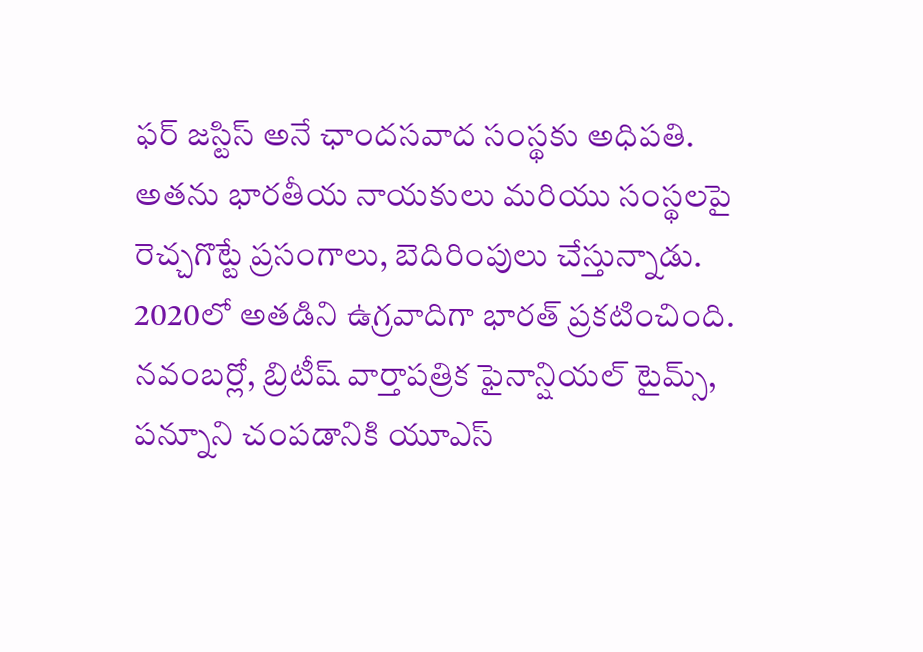ఫర్ జస్టిస్ అనే ఛాందసవాద సంస్థకు అధిపతి. అతను భారతీయ నాయకులు మరియు సంస్థలపై రెచ్చగొట్టే ప్రసంగాలు, బెదిరింపులు చేస్తున్నాడు. 2020లో అతడిని ఉగ్రవాదిగా భారత్ ప్రకటించింది. నవంబర్లో, బ్రిటీష్ వార్తాపత్రిక ఫైనాన్షియల్ టైమ్స్, పన్నూని చంపడానికి యూఎస్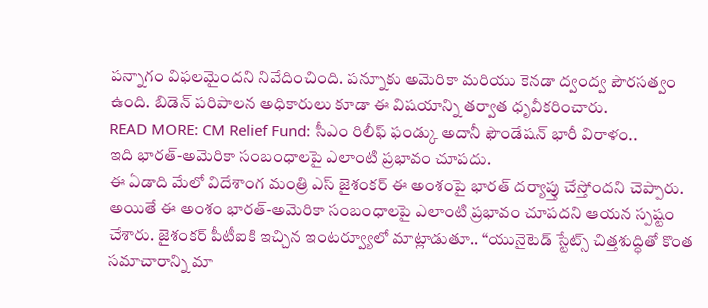పన్నాగం విఫలమైందని నివేదించింది. పన్నూకు అమెరికా మరియు కెనడా ద్వంద్వ పౌరసత్వం ఉంది. బిడెన్ పరిపాలన అధికారులు కూడా ఈ విషయాన్ని తర్వాత ధృవీకరించారు.
READ MORE: CM Relief Fund: సీఎం రిలీఫ్ ఫండ్కు అదానీ ఫౌండేషన్ భారీ విరాళం..
ఇది భారత్-అమెరికా సంబంధాలపై ఎలాంటి ప్రభావం చూపదు.
ఈ ఏడాది మేలో విదేశాంగ మంత్రి ఎస్ జైశంకర్ ఈ అంశంపై భారత్ దర్యాప్తు చేస్తోందని చెప్పారు. అయితే ఈ అంశం భారత్-అమెరికా సంబంధాలపై ఎలాంటి ప్రభావం చూపదని ఆయన స్పష్టం చేశారు. జైశంకర్ పీటీఐకి ఇచ్చిన ఇంటర్వ్యూలో మాట్లాడుతూ.. “యునైటెడ్ స్టేట్స్ చిత్తశుద్ధితో కొంత సమాచారాన్ని మా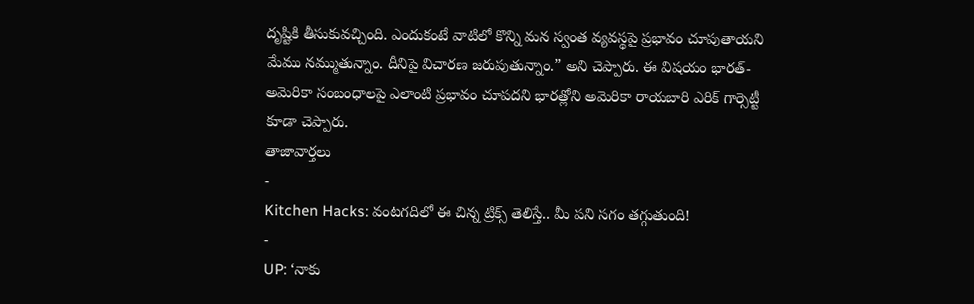దృష్టికి తీసుకువచ్చింది. ఎందుకంటే వాటిలో కొన్ని మన స్వంత వ్యవస్థపై ప్రభావం చూపుతాయని మేము నమ్ముతున్నాం. దీనిపై విచారణ జరుపుతున్నాం.” అని చెప్పారు. ఈ విషయం భారత్-అమెరికా సంబంధాలపై ఎలాంటి ప్రభావం చూపదని భారత్లోని అమెరికా రాయబారి ఎరిక్ గార్సెట్టీ కూడా చెప్పారు.
తాజావార్తలు
-
Kitchen Hacks: వంటగదిలో ఈ చిన్న ట్రిక్స్ తెలిస్తే.. మీ పని సగం తగ్గుతుంది!
-
UP: ‘నాకు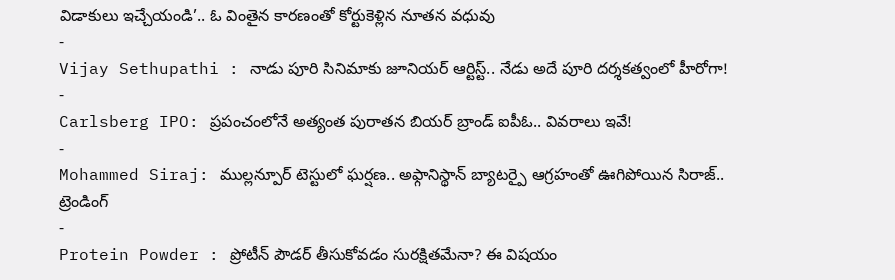విడాకులు ఇచ్చేయండి’.. ఓ వింతైన కారణంతో కోర్టుకెళ్లిన నూతన వధువు
-
Vijay Sethupathi : నాడు పూరి సినిమాకు జూనియర్ ఆర్టిస్ట్.. నేడు అదే పూరి దర్శకత్వంలో హీరోగా!
-
Carlsberg IPO: ప్రపంచంలోనే అత్యంత పురాతన బియర్ బ్రాండ్ ఐపీఓ.. వివరాలు ఇవే!
-
Mohammed Siraj: ముల్లన్పూర్ టెస్టులో ఘర్షణ.. అఫ్గానిస్థాన్ బ్యాటర్పై ఆగ్రహంతో ఊగిపోయిన సిరాజ్..
ట్రెండింగ్
-
Protein Powder : ప్రోటీన్ పౌడర్ తీసుకోవడం సురక్షితమేనా? ఈ విషయం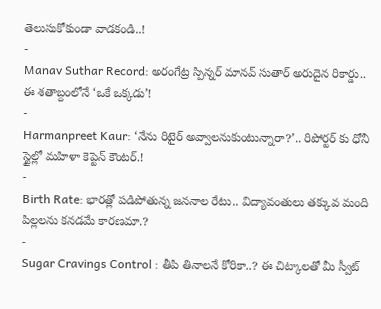తెలుసుకోకుండా వాడకండి..!
-
Manav Suthar Record: అరంగేట్ర స్పిన్నర్ మానవ్ సుతార్ అరుదైన రికార్డు.. ఈ శతాబ్దంలోనే ‘ఒకే ఒక్కడు’!
-
Harmanpreet Kaur: ‘నేను రిటైర్ అవ్వాలనుకుంటున్నారా?’.. రిపోర్టర్ కు ధోనీ స్టైల్లో మహిళా కెప్టెన్ కౌంటర్.!
-
Birth Rate: భారత్లో పడిపోతున్న జననాల రేటు.. విద్యావంతులు తక్కువ మంది పిల్లలను కనడమే కారణమా.?
-
Sugar Cravings Control : తీపి తినాలనే కోరికా..? ఈ చిట్కాలతో మీ స్వీట్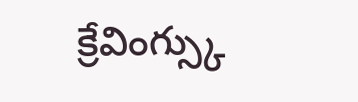క్రేవింగ్స్కు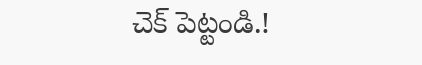చెక్ పెట్టండి.!